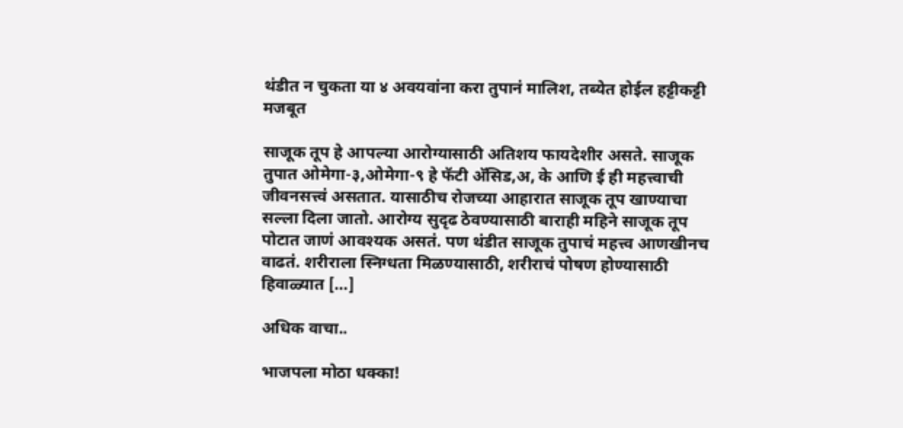थंडीत न चुकता या ४ अवयवांना करा तुपानं मालिश, तब्येत होईल हट्टीकट्टी मजबूत

साजूक तूप हे आपल्या आरोग्यासाठी अतिशय फायदेशीर असते. साजूक तुपात ओमेगा-३,ओमेगा-९ हे फॅटी अ‍ॅसिड,अ, के आणि ई ही महत्त्वाची जीवनसत्त्वं असतात. यासाठीच रोजच्या आहारात साजूक तूप खाण्याचा सल्ला दिला जातो. आरोग्य सुदृढ ठेवण्यासाठी बाराही महिने साजूक तूप पोटात जाणं आवश्यक असतं. पण थंडीत साजूक तुपाचं महत्त्व आणखीनच वाढतं. शरीराला स्निग्धता मिळण्यासाठी, शरीराचं पोषण होण्यासाठी हिवाळ्यात […]

अधिक वाचा..

भाजपला मोठा धक्का!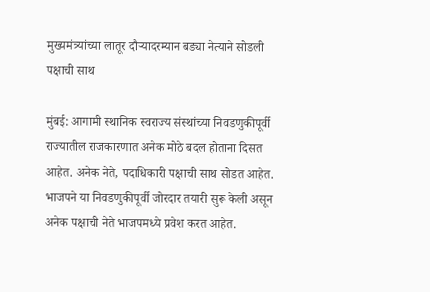मुख्यमंत्र्यांच्या लातूर दौऱ्यादरम्यान बड्या नेत्याने सोडली पक्षाची साथ

मुंबई: आगामी स्थानिक स्वराज्य संस्थांच्या निवडणुकीपूर्वी राज्यातील राजकारणात अनेक मोठे बदल होताना दिसत आहेत. अनेक नेते, पदाधिकारी पक्षाची साथ सोडत आहेत. भाजपने या निवडणुकीपूर्वी जोरदार तयारी सुरू केली असून अनेक पक्षाची नेते भाजपमध्ये प्रवेश करत आहेत.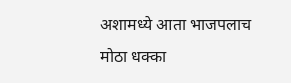अशामध्ये आता भाजपलाच मोठा धक्का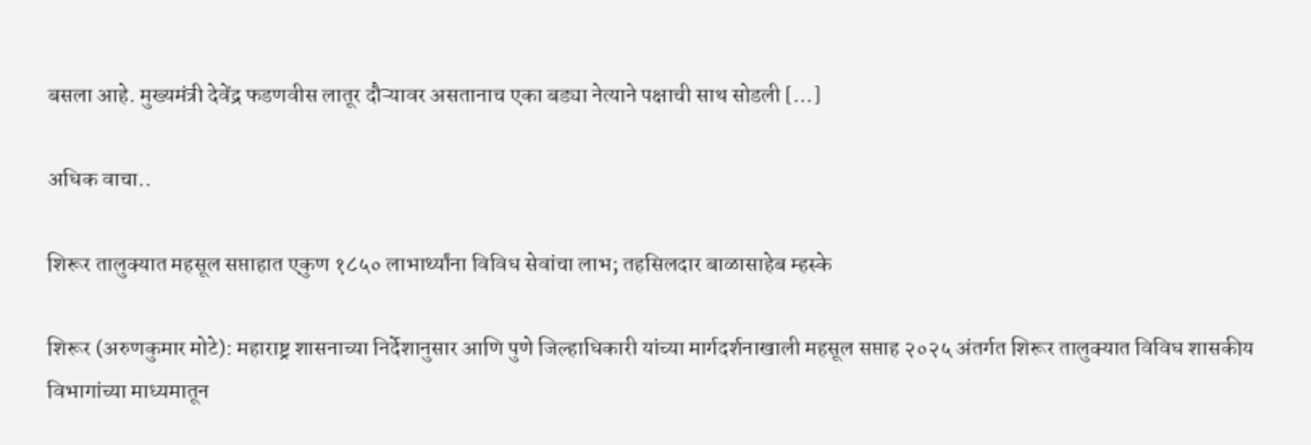बसला आहे. मुख्यमंत्री देवेंद्र फडणवीस लातूर दौऱ्यावर असतानाच एका बड्या नेत्याने पक्षाची साथ सोडली […]

अधिक वाचा..

शिरूर तालुक्यात महसूल सप्ताहात एकुण १८५० लाभार्थ्यांना विविध सेवांचा लाभ; तहसिलदार बाळासाहेब म्हस्के

शिरूर (अरुणकुमार मोटे): महाराष्ट्र शासनाच्या निर्देशानुसार आणि पुणे जिल्हाधिकारी यांच्या मार्गदर्शनाखाली महसूल सप्ताह २०२५ अंतर्गत शिरूर तालुक्यात विविध शासकीय विभागांच्या माध्यमातून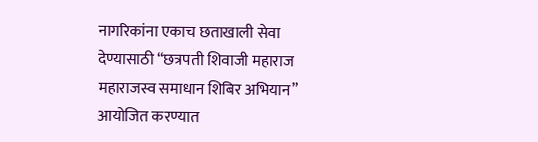नागरिकांना एकाच छताखाली सेवा देण्यासाठी “छत्रपती शिवाजी महाराज महाराजस्व समाधान शिबिर अभियान” आयोजित करण्यात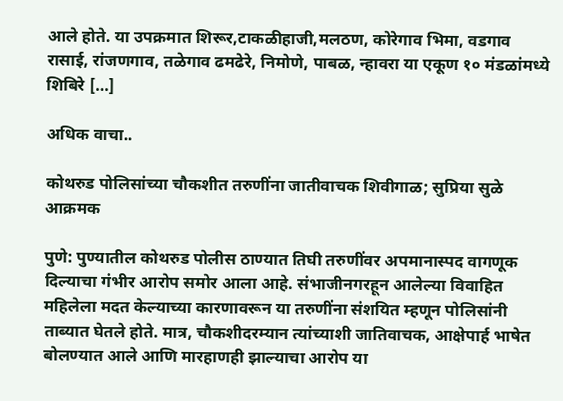आले होते. या उपक्रमात शिरूर,टाकळीहाजी,मलठण, कोरेगाव भिमा, वडगाव रासाई, रांजणगाव, तळेगाव ढमढेरे, निमोणे, पाबळ, न्हावरा या एकूण १० मंडळांमध्ये शिबिरे […]

अधिक वाचा..

कोथरुड पोलिसांच्या चौकशीत तरुणींना जातीवाचक शिवीगाळ; सुप्रिया सुळे आक्रमक

पुणे: पुण्यातील कोथरुड पोलीस ठाण्यात तिघी तरुणींवर अपमानास्पद वागणूक दिल्याचा गंभीर आरोप समोर आला आहे. संभाजीनगरहून आलेल्या विवाहित महिलेला मदत केल्याच्या कारणावरून या तरुणींना संशयित म्हणून पोलिसांनी ताब्यात घेतले होते. मात्र, चौकशीदरम्यान त्यांच्याशी जातिवाचक, आक्षेपार्ह भाषेत बोलण्यात आले आणि मारहाणही झाल्याचा आरोप या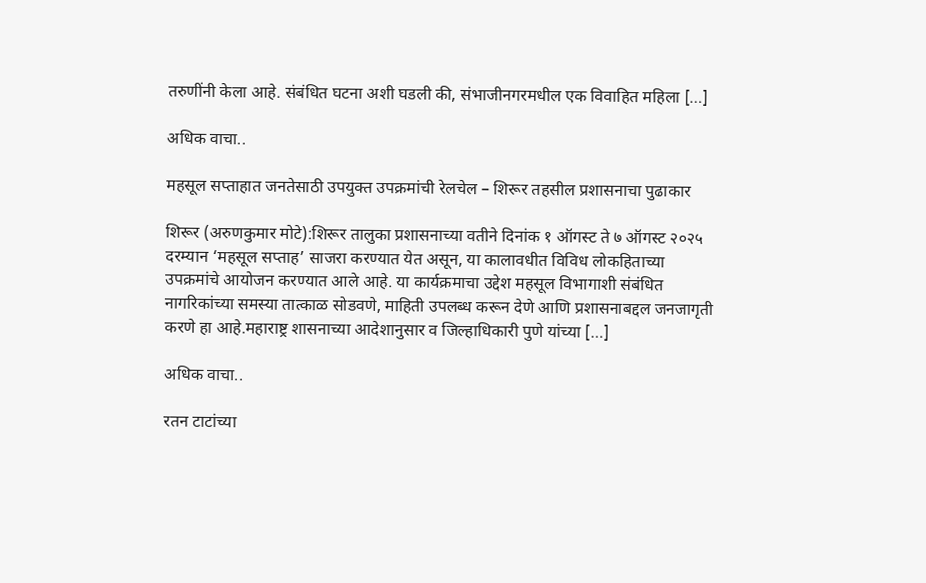तरुणींनी केला आहे. संबंधित घटना अशी घडली की, संभाजीनगरमधील एक विवाहित महिला […]

अधिक वाचा..

महसूल सप्ताहात जनतेसाठी उपयुक्त उपक्रमांची रेलचेल – शिरूर तहसील प्रशासनाचा पुढाकार

शिरूर (अरुणकुमार मोटे):शिरूर तालुका प्रशासनाच्या वतीने दिनांक १ ऑगस्ट ते ७ ऑगस्ट २०२५ दरम्यान ‘महसूल सप्ताह’ साजरा करण्यात येत असून, या कालावधीत विविध लोकहिताच्या उपक्रमांचे आयोजन करण्यात आले आहे. या कार्यक्रमाचा उद्देश महसूल विभागाशी संबंधित नागरिकांच्या समस्या तात्काळ सोडवणे, माहिती उपलब्ध करून देणे आणि प्रशासनाबद्दल जनजागृती करणे हा आहे.महाराष्ट्र शासनाच्या आदेशानुसार व जिल्हाधिकारी पुणे यांच्या […]

अधिक वाचा..

रतन टाटांच्या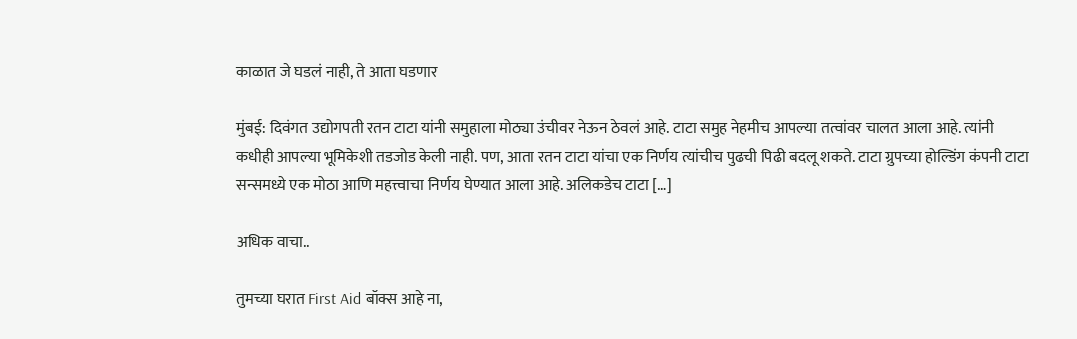काळात जे घडलं नाही, ते आता घडणार

मुंबई: दिवंगत उद्योगपती रतन टाटा यांनी समुहाला मोठ्या उंचीवर नेऊन ठेवलं आहे. टाटा समुह नेहमीच आपल्या तत्वांवर चालत आला आहे. त्यांनी कधीही आपल्या भूमिकेशी तडजोड केली नाही. पण, आता रतन टाटा यांचा एक निर्णय त्यांचीच पुढची पिढी बदलू शकते. टाटा ग्रुपच्या होल्डिंग कंपनी टाटा सन्समध्ये एक मोठा आणि महत्त्वाचा निर्णय घेण्यात आला आहे. अलिकडेच टाटा […]

अधिक वाचा..

तुमच्या घरात First Aid बॉक्स आहे ना,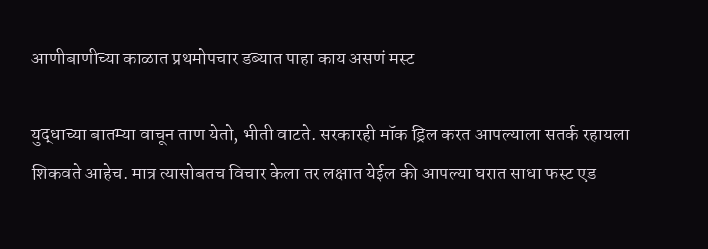आणीबाणीच्या काळात प्रथमोपचार डब्यात पाहा काय असणं मस्ट

युद्धाच्या बातम्या वाचून ताण येतो, भीती वाटते. सरकारही मॉक ड्रिल करत आपल्याला सतर्क रहायला शिकवते आहेच. मात्र त्यासोबतच विचार केला तर लक्षात येईल की आपल्या घरात साधा फस्ट एड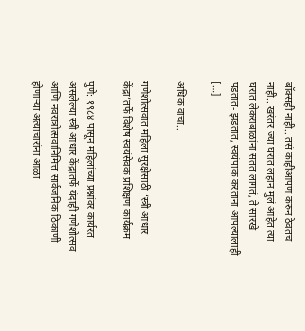बॉक्सही नाही.. तसं काहीआपण करुन ठेवतच नाही.. खरंतर ज्या घरात लहान मुलं आहेत त्या घरात लेकराबाळांना सतत लागतं, ते सारखे पडतात- झडतात, स्वयंपाक करताना आपल्यालाही […]

अधिक वाचा..

गणेशोत्सवात महिला सुरक्षेसाठी ‘स्त्री आधार केंद्रा’तर्फे विशेष स्वयंसेवक प्रशिक्षण कार्यक्रम

पुणे: १९८४ पासून महिलांच्या प्रश्नांवर कार्यरत असलेल्या स्त्री आधार केंद्रातर्फे यंदाही गणेशोत्सव आणि नवरात्रोत्सवानिमित्त सार्वजनिक ठिकाणी होणाऱ्या अत्याचारांना आळा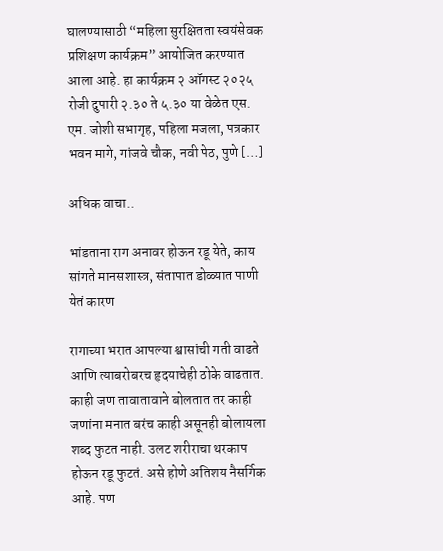घालण्यासाठी “महिला सुरक्षितता स्वयंसेवक प्रशिक्षण कार्यक्रम” आयोजित करण्यात आला आहे. हा कार्यक्रम २ ऑगस्ट २०२५ रोजी दुपारी २.३० ते ५.३० या वेळेत एस. एम. जोशी सभागृह, पहिला मजला, पत्रकार भवन मागे, गांजवे चौक, नवी पेठ, पुणे […]

अधिक वाचा..

भांडताना राग अनावर होऊन रडू येते, काय सांगते मानसशास्त्र, संतापात डोळ्यात पाणी येतं कारण

रागाच्या भरात आपल्या श्वासांची गती वाढते आणि त्याबरोबरच हृदयाचेही ठोके वाढतात. काही जण तावातावाने बोलतात तर काही जणांना मनात बरंच काही असूनही बोलायला शब्द फुटत नाही. उलट शरीराचा थरकाप होऊन रडू फुटतं. असे होणे अतिशय नैसर्गिक आहे. पण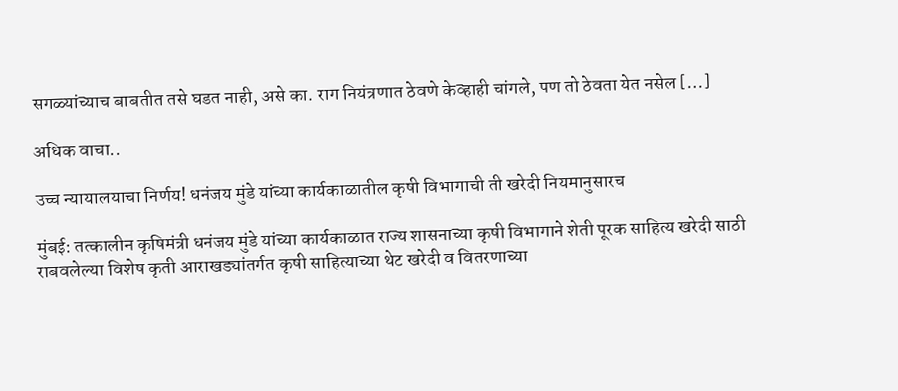सगळ्यांच्याच बाबतीत तसे घडत नाही, असे का. राग नियंत्रणात ठेवणे केव्हाही चांगले, पण तो ठेवता येत नसेल […]

अधिक वाचा..

उच्च न्यायालयाचा निर्णय! धनंजय मुंडे यांच्या कार्यकाळातील कृषी विभागाची ती खरेदी नियमानुसारच

मुंबई: तत्कालीन कृषिमंत्री धनंजय मुंडे यांच्या कार्यकाळात राज्य शासनाच्या कृषी विभागाने शेती पूरक साहित्य खरेदी साठी राबवलेल्या विशेष कृती आराखड्यांतर्गत कृषी साहित्याच्या थेट खरेदी व वितरणाच्या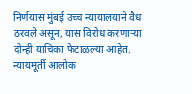निर्णयास मुंबई उच्च न्यायालयाने वैध ठरवले असून, यास विरोध करणाऱ्या दोन्ही याचिका फेटाळल्या आहेत. न्यायमूर्ती आलोक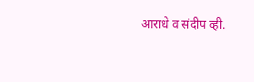आराधे व संदीप व्ही.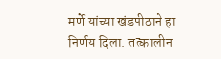मर्णे यांच्या खंडपीठाने हा निर्णय दिला. तत्कालीन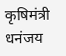कृषिमंत्री धनंजय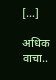[…]

अधिक वाचा..